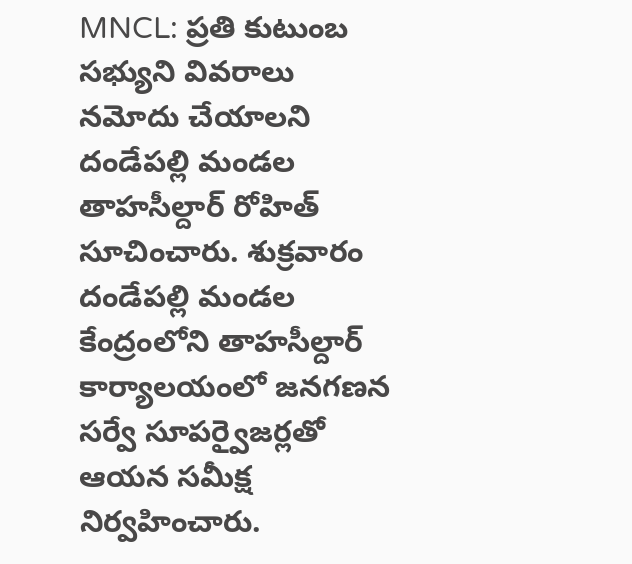MNCL: ప్రతి కుటుంబ సభ్యుని వివరాలు నమోదు చేయాలని దండేపల్లి మండల తాహసీల్దార్ రోహిత్ సూచించారు. శుక్రవారం దండేపల్లి మండల కేంద్రంలోని తాహసీల్దార్ కార్యాలయంలో జనగణన సర్వే సూపర్వైజర్లతో ఆయన సమీక్ష నిర్వహించారు.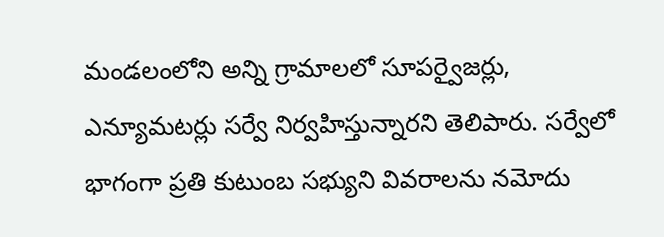మండలంలోని అన్ని గ్రామాలలో సూపర్వైజర్లు, ఎన్యూమటర్లు సర్వే నిర్వహిస్తున్నారని తెలిపారు. సర్వేలో భాగంగా ప్రతి కుటుంబ సభ్యుని వివరాలను నమోదు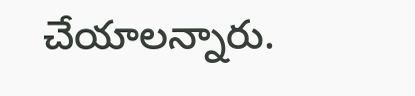చేయాలన్నారు.